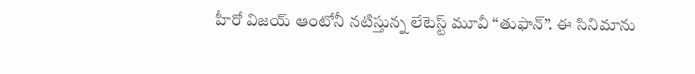హీరో విజయ్ ఆంటోనీ నటిస్తున్న లేటెస్ట్ మూవీ “తుఫాన్”. ఈ సినిమాను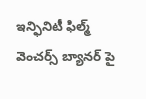ఇన్ఫినిటీ ఫిల్మ్ వెంచర్స్ బ్యానర్ పై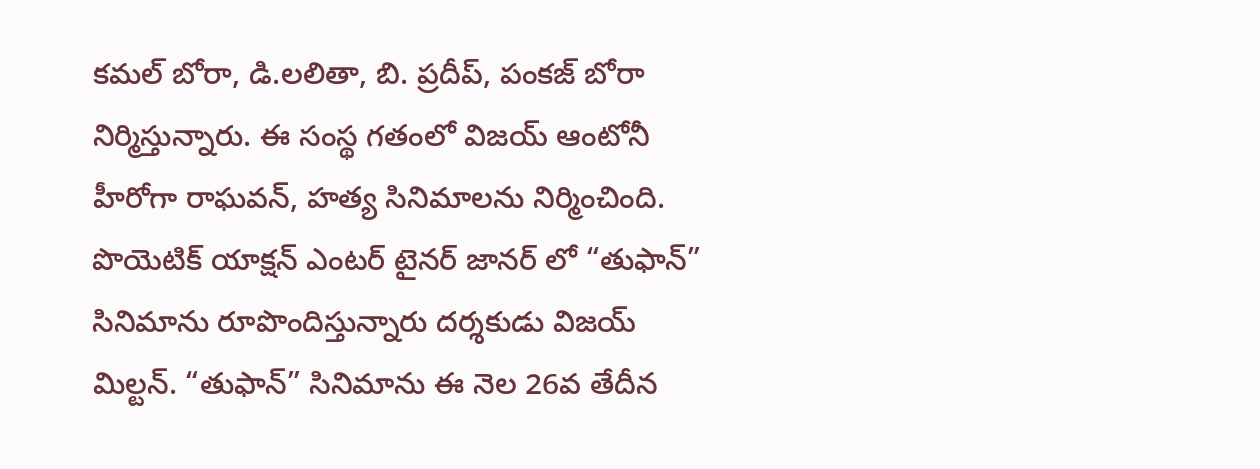కమల్ బోరా, డి.లలితా, బి. ప్రదీప్, పంకజ్ బోరా నిర్మిస్తున్నారు. ఈ సంస్థ గతంలో విజయ్ ఆంటోనీ హీరోగా రాఘవన్, హత్య సినిమాలను నిర్మించింది. పొయెటిక్ యాక్షన్ ఎంటర్ టైనర్ జానర్ లో “తుఫాన్” సినిమాను రూపొందిస్తున్నారు దర్శకుడు విజయ్ మిల్టన్. “తుఫాన్” సినిమాను ఈ నెల 26వ తేదీన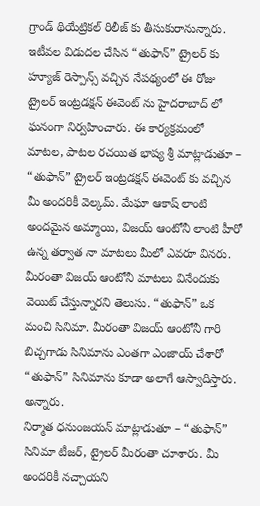గ్రాండ్ థియేట్రికల్ రిలీజ్ కు తీసుకురానున్నారు. ఇటీవల విడుదల చేసిన “తుఫాన్” ట్రైలర్ కు హ్యూజ్ రెస్పాన్స్ వచ్చిన నేపథ్యంలో ఈ రోజు ట్రైలర్ ఇంట్రడక్షన్ ఈవెంట్ ను హైదరాబాద్ లో ఘనంగా నిర్వహించారు. ఈ కార్యక్రమంలో
మాటల, పాటల రచయిత భాష్య శ్రీ మాట్లాడుతూ – “తుఫాన్” ట్రైలర్ ఇంట్రడక్షన్ ఈవెంట్ కు వచ్చిన మీ అందరికీ వెల్కమ్. మేఘా ఆకాష్ లాంటి అందమైన అమ్మాయి, విజయ్ ఆంటోనీ లాంటి హీరో ఉన్న తర్వాత నా మాటలు మీలో ఎవరూ వినరు. మీరంతా విజయ్ ఆంటోనీ మాటలు వినేందుకు వెయిట్ చేస్తున్నారని తెలుసు. “తుఫాన్” ఒక మంచి సినిమా. మీరంతా విజయ్ ఆంటోనీ గారి బిచ్చగాడు సినిమాను ఎంతగా ఎంజాయ్ చేశారో “తుఫాన్” సినిమాను కూడా అలాగే ఆస్వాదిస్తారు. అన్నారు.
నిర్మాత ధనుంజయన్ మాట్లాడుతూ – “తుఫాన్” సినిమా టీజర్, ట్రైలర్ మీరంతా చూశారు. మీ అందరికీ నచ్చాయని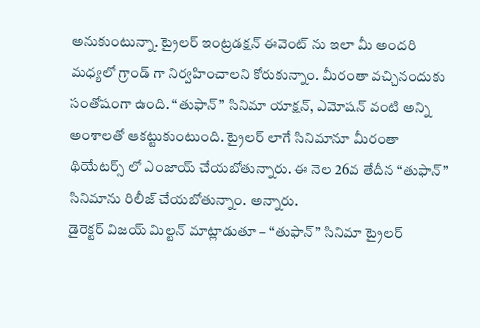అనుకుంటున్నా. ట్రైలర్ ఇంట్రడక్షన్ ఈవెంట్ ను ఇలా మీ అందరి మధ్యలో గ్రాండ్ గా నిర్వహించాలని కోరుకున్నాం. మీరంతా వచ్చినందుకు సంతోషంగా ఉంది. “తుఫాన్” సినిమా యాక్షన్, ఎమోషన్ వంటి అన్ని అంశాలతో ఆకట్టుకుంటుంది. ట్రైలర్ లాగే సినిమానూ మీరంతా థియేటర్స్ లో ఎంజాయ్ చేయబోతున్నారు. ఈ నెల 26వ తేదీన “తుఫాన్” సినిమాను రిలీజ్ చేయబోతున్నాం. అన్నారు.
డైరెక్టర్ విజయ్ మిల్టన్ మాట్లాడుతూ – “తుఫాన్” సినిమా ట్రైలర్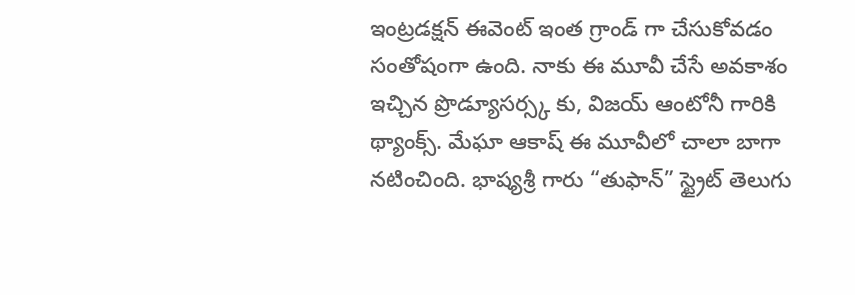ఇంట్రడక్షన్ ఈవెంట్ ఇంత గ్రాండ్ గా చేసుకోవడం సంతోషంగా ఉంది. నాకు ఈ మూవీ చేసే అవకాశం ఇచ్చిన ప్రొడ్యూసర్స్క కు, విజయ్ ఆంటోనీ గారికి థ్యాంక్స్. మేఘా ఆకాష్ ఈ మూవీలో చాలా బాగా నటించింది. భాష్యశ్రీ గారు “తుఫాన్” స్ట్రైట్ తెలుగు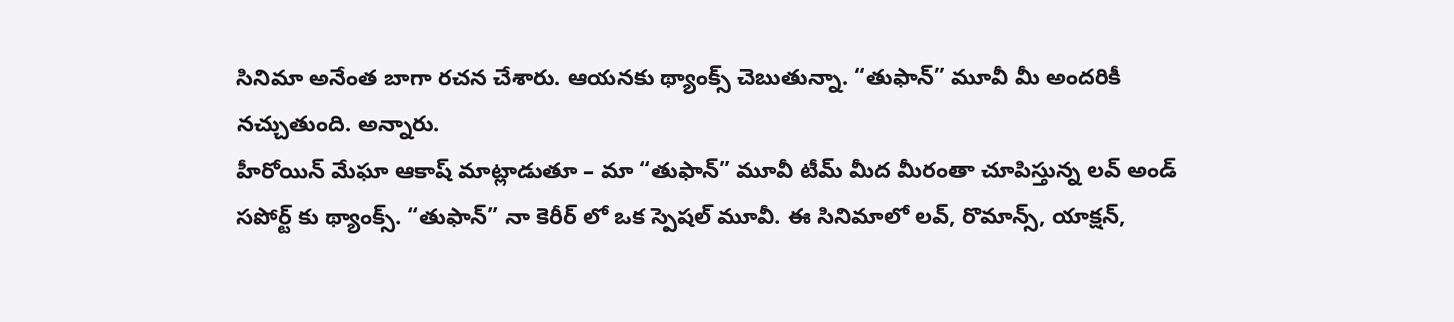సినిమా అనేంత బాగా రచన చేశారు. ఆయనకు థ్యాంక్స్ చెబుతున్నా. “తుఫాన్” మూవీ మీ అందరికీ నచ్చుతుంది. అన్నారు.
హీరోయిన్ మేఘా ఆకాష్ మాట్లాడుతూ – మా “తుఫాన్” మూవీ టీమ్ మీద మీరంతా చూపిస్తున్న లవ్ అండ్ సపోర్ట్ కు థ్యాంక్స్. “తుఫాన్” నా కెరీర్ లో ఒక స్పెషల్ మూవీ. ఈ సినిమాలో లవ్, రొమాన్స్, యాక్షన్,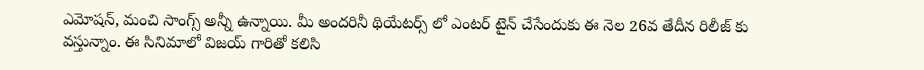ఎమోషన్, మంచి సాంగ్స్ అన్నీ ఉన్నాయి. మీ అందరినీ థియేటర్స్ లో ఎంటర్ టైన్ చేసేందుకు ఈ నెల 26వ తేదీన రిలీజ్ కు వస్తున్నాం. ఈ సినిమాలో విజయ్ గారితో కలిసి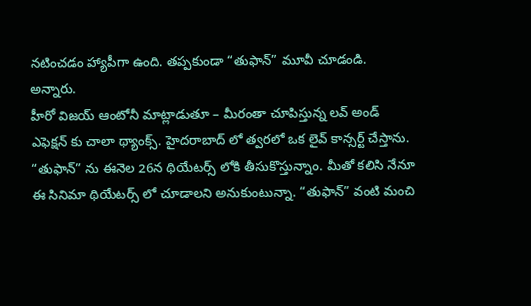నటించడం హ్యాపీగా ఉంది. తప్పకుండా “తుఫాన్” మూవీ చూడండి. అన్నారు.
హీరో విజయ్ ఆంటోనీ మాట్లాడుతూ – మీరంతా చూపిస్తున్న లవ్ అండ్ ఎఫెక్షన్ కు చాలా థ్యాంక్స్. హైదరాబాద్ లో త్వరలో ఒక లైవ్ కాన్సర్ట్ చేస్తాను. “తుఫాన్” ను ఈనెల 26న థియేటర్స్ లోకి తీసుకొస్తున్నాం. మీతో కలిసి నేనూ ఈ సినిమా థియేటర్స్ లో చూడాలని అనుకుంటున్నా. “తుఫాన్” వంటి మంచి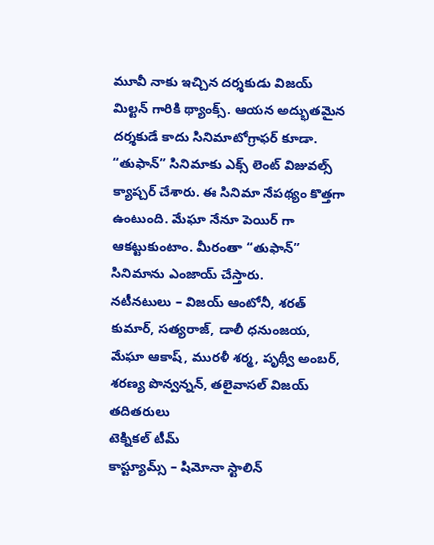మూవీ నాకు ఇచ్చిన దర్శకుడు విజయ్ మిల్టన్ గారికి థ్యాంక్స్. ఆయన అద్భుతమైన దర్శకుడే కాదు సినిమాటోగ్రాఫర్ కూడా. “తుఫాన్” సినిమాకు ఎక్స్ లెంట్ విజువల్స్ క్యాప్చర్ చేశారు. ఈ సినిమా నేపథ్యం కొత్తగా ఉంటుంది. మేఘా నేనూ పెయిర్ గా ఆకట్టుకుంటాం. మీరంతా “తుఫాన్” సినిమాను ఎంజాయ్ చేస్తారు.
నటీనటులు – విజయ్ ఆంటోనీ, శరత్ కుమార్, సత్యరాజ్, డాలీ ధనుంజయ, మేఘా ఆకాష్, మురళీ శర్మ, పృథ్వీ అంబర్, శరణ్య పొన్వన్నన్, తలైవాసల్ విజయ్ తదితరులు
టెక్నికల్ టీమ్
కాస్ట్యూమ్స్ – షిమోనా స్టాలిన్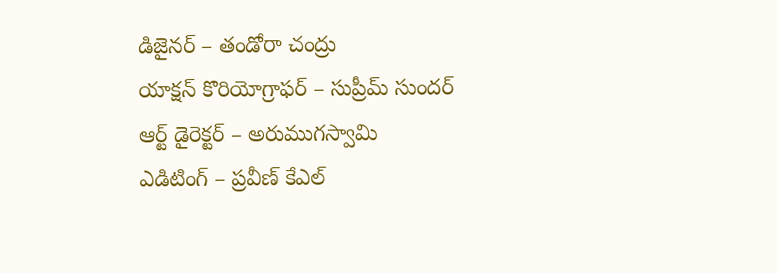డిజైనర్ – తండోరా చంద్రు
యాక్షన్ కొరియోగ్రాఫర్ – సుప్రీమ్ సుందర్
ఆర్ట్ డైరెక్టర్ – అరుముగస్వామి
ఎడిటింగ్ – ప్రవీణ్ కేఎల్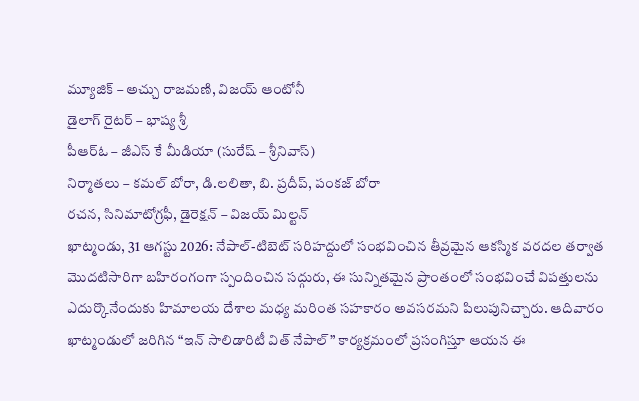మ్యూజిక్ – అచ్చు రాజమణి, విజయ్ ఆంటోనీ
డైలాగ్ రైటర్ – భాష్య శ్రీ
పీఆర్ఓ – జీఎస్ కే మీడియా (సురేష్ – శ్రీనివాస్)
నిర్మాతలు – కమల్ బోరా, డి.లలితా, బి. ప్రదీప్, పంకజ్ బోరా
రచన, సినిమాటోగ్రఫీ, డైరెక్షన్ – విజయ్ మిల్టన్
ఖాట్మండు, 31 ఆగస్టు 2026: నేపాల్-టిబెట్ సరిహద్దులో సంభవించిన తీవ్రమైన ఆకస్మిక వరదల తర్వాత మొదటిసారిగా బహిరంగంగా స్పందించిన సద్గురు, ఈ సున్నితమైన ప్రాంతంలో సంభవించే విపత్తులను ఎదుర్కొనేందుకు హిమాలయ దేశాల మధ్య మరింత సహకారం అవసరమని పిలుపునిచ్చారు. ఆదివారం ఖాట్మండులో జరిగిన “ఇన్ సాలిడారిటీ విత్ నేపాల్” కార్యక్రమంలో ప్రసంగిస్తూ ఆయన ఈ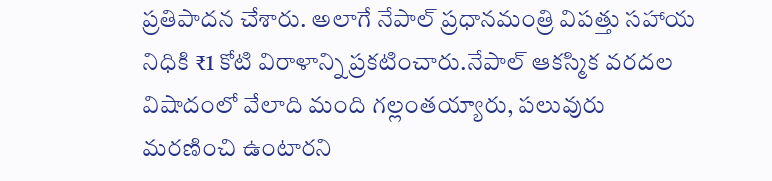ప్రతిపాదన చేశారు. అలాగే నేపాల్ ప్రధానమంత్రి విపత్తు సహాయ నిధికి ₹1 కోటి విరాళాన్ని ప్రకటించారు.నేపాల్ ఆకస్మిక వరదల విషాదంలో వేలాది మంది గల్లంతయ్యారు, పలువురు మరణించి ఉంటారని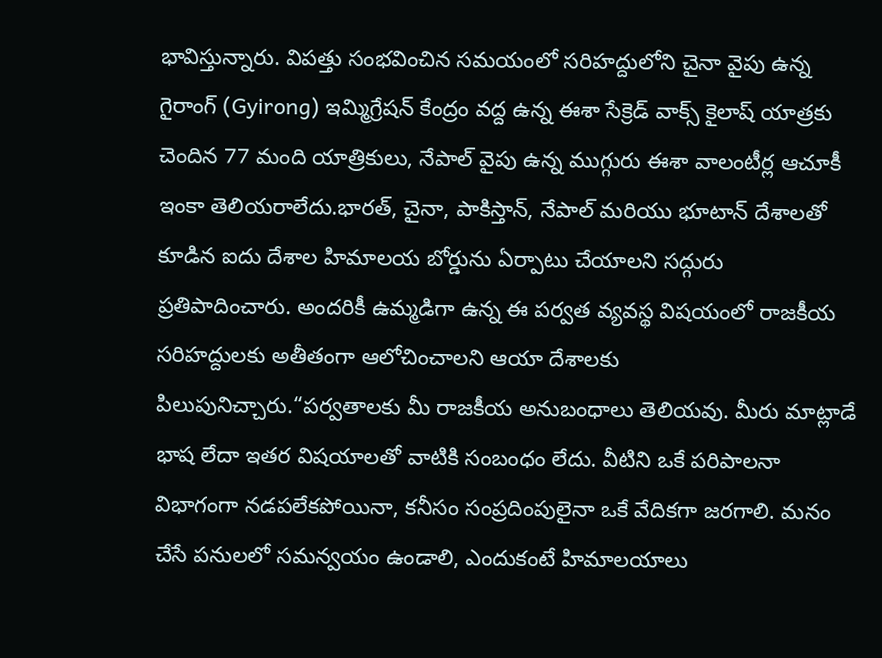భావిస్తున్నారు. విపత్తు సంభవించిన సమయంలో సరిహద్దులోని చైనా వైపు ఉన్న గైరాంగ్ (Gyirong) ఇమ్మిగ్రేషన్ కేంద్రం వద్ద ఉన్న ఈశా సేక్రెడ్ వాక్స్ కైలాష్ యాత్రకు చెందిన 77 మంది యాత్రికులు, నేపాల్ వైపు ఉన్న ముగ్గురు ఈశా వాలంటీర్ల ఆచూకీ ఇంకా తెలియరాలేదు.భారత్, చైనా, పాకిస్తాన్, నేపాల్ మరియు భూటాన్ దేశాలతో కూడిన ఐదు దేశాల హిమాలయ బోర్డును ఏర్పాటు చేయాలని సద్గురు ప్రతిపాదించారు. అందరికీ ఉమ్మడిగా ఉన్న ఈ పర్వత వ్యవస్థ విషయంలో రాజకీయ సరిహద్దులకు అతీతంగా ఆలోచించాలని ఆయా దేశాలకు పిలుపునిచ్చారు.“పర్వతాలకు మీ రాజకీయ అనుబంధాలు తెలియవు. మీరు మాట్లాడే భాష లేదా ఇతర విషయాలతో వాటికి సంబంధం లేదు. వీటిని ఒకే పరిపాలనా విభాగంగా నడపలేకపోయినా, కనీసం సంప్రదింపులైనా ఒకే వేదికగా జరగాలి. మనం చేసే పనులలో సమన్వయం ఉండాలి, ఎందుకంటే హిమాలయాలు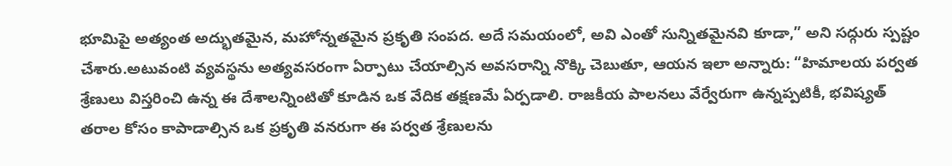భూమిపై అత్యంత అద్భుతమైన, మహోన్నతమైన ప్రకృతి సంపద. అదే సమయంలో, అవి ఎంతో సున్నితమైనవి కూడా,” అని సద్గురు స్పష్టం చేశారు.అటువంటి వ్యవస్థను అత్యవసరంగా ఏర్పాటు చేయాల్సిన అవసరాన్ని నొక్కి చెబుతూ, ఆయన ఇలా అన్నారు: “హిమాలయ పర్వత శ్రేణులు విస్తరించి ఉన్న ఈ దేశాలన్నింటితో కూడిన ఒక వేదిక తక్షణమే ఏర్పడాలి. రాజకీయ పాలనలు వేర్వేరుగా ఉన్నప్పటికీ, భవిష్యత్ తరాల కోసం కాపాడాల్సిన ఒక ప్రకృతి వనరుగా ఈ పర్వత శ్రేణులను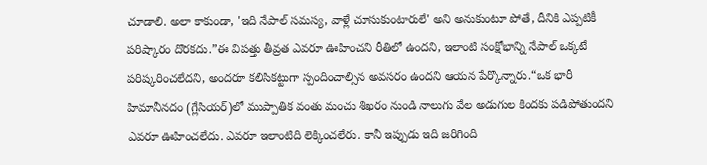చూడాలి. అలా కాకుండా, 'ఇది నేపాల్ సమస్య, వాళ్లే చూసుకుంటారులే' అని అనుకుంటూ పోతే, దీనికి ఎప్పటికీ పరిష్కారం దొరకదు.”ఈ విపత్తు తీవ్రత ఎవరూ ఊహించని రీతిలో ఉందని, ఇలాంటి సంక్షోభాన్ని నేపాల్ ఒక్కటే పరిష్కరించలేదని, అందరూ కలిసికట్టుగా స్పందించాల్సిన అవసరం ఉందని ఆయన పేర్కొన్నారు.“ఒక భారీ హిమానీనదం (గ్లేసియర్)లో ముప్పాతిక వంతు మంచు శిఖరం నుండి నాలుగు వేల అడుగుల కిందకు పడిపోతుందని ఎవరూ ఊహించలేదు. ఎవరూ ఇలాంటిది లెక్కించలేరు. కానీ ఇప్పుడు ఇది జరిగింది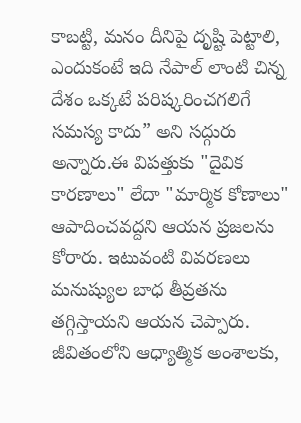కాబట్టి, మనం దీనిపై దృష్టి పెట్టాలి, ఎందుకంటే ఇది నేపాల్ లాంటి చిన్న దేశం ఒక్కటే పరిష్కరించగలిగే సమస్య కాదు” అని సద్గురు అన్నారు.ఈ విపత్తుకు "దైవిక కారణాలు" లేదా "మార్మిక కోణాలు" ఆపాదించవద్దని ఆయన ప్రజలను కోరారు. ఇటువంటి వివరణలు మనుష్యుల బాధ తీవ్రతను తగ్గిస్తాయని ఆయన చెప్పారు. జీవితంలోని ఆధ్యాత్మిక అంశాలకు,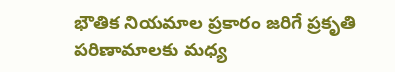భౌతిక నియమాల ప్రకారం జరిగే ప్రకృతి పరిణామాలకు మధ్య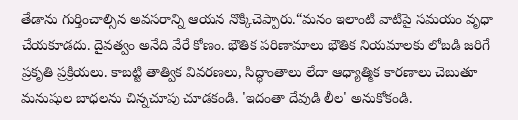తేడాను గుర్తించాల్సిన అవసరాన్ని ఆయన నొక్కిచెప్పారు.“మనం ఇలాంటి వాటిపై సమయం వృధా చేయకూడదు. దైవత్వం అనేది వేరే కోణం. భౌతిక పరిణామాలు భౌతిక నియమాలకు లోబడి జరిగే ప్రకృతి ప్రక్రియలు. కాబట్టి తాత్విక వివరణలు, సిద్ధాంతాలు లేదా ఆధ్యాత్మిక కారణాలు చెబుతూ మనుషుల బాధలను చిన్నచూపు చూడకండి. 'ఇదంతా దేవుడి లీల' అనుకోకండి.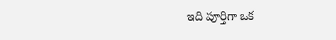ఇది పూర్తిగా ఒక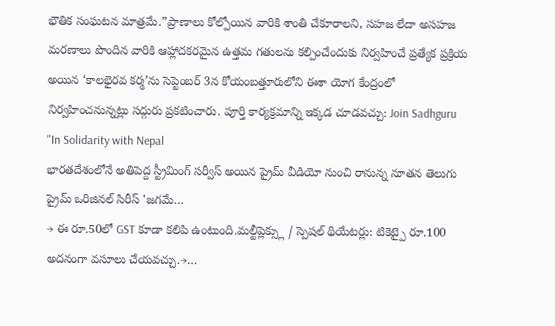భౌతిక సంఘటన మాత్రమే.”ప్రాణాలు కోల్పోయిన వారికి శాంతి చేకూరాలని, సహజ లేదా అసహజ మరణాలు పొందిన వారికి ఆహ్లాదకరమైన ఉత్తమ గతులను కల్పించేందుకు నిర్వహించే ప్రత్యేక ప్రక్రియ అయిన ‘కాలభైరవ కర్మ’ను సెప్టెంబర్ 3న కోయంబత్తూరులోని ఈశా యోగ కేంద్రంలో నిర్వహించనున్నట్లు సద్గురు ప్రకటించారు. పూర్తి కార్యక్రమాన్ని ఇక్కడ చూడవచ్చు: Join Sadhguru "In Solidarity with Nepal
భారతదేశంలోనే అతిపెద్ద స్ట్రీమింగ్ సర్వీస్ అయిన ప్రైమ్ వీడియో నుంచి రానున్న నూతన తెలుగు ప్రైమ్ ఒరిజినల్ సిరీస్ 'జగమే…
→ ఈ రూ.50లో GST కూడా కలిపి ఉంటుంది.మల్టీప్లెక్స్లు / స్పెషల్ థియేటర్లు: టికెట్పై రూ.100 అదనంగా వసూలు చేయవచ్చు.→…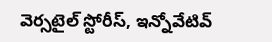వెర్సటైల్ స్టోరీస్, ఇన్నోవేటివ్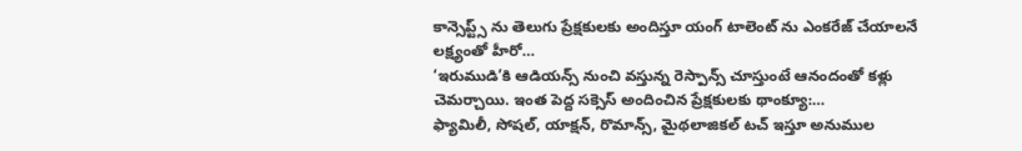కాన్సెప్ట్స్ ను తెలుగు ప్రేక్షకులకు అందిస్తూ యంగ్ టాలెంట్ ను ఎంకరేజ్ చేయాలనే లక్ష్యంతో హీరో…
‘ఇరుముడి’కి ఆడియన్స్ నుంచి వస్తున్న రెస్పాన్స్ చూస్తుంటే ఆనందంతో కళ్లు చెమర్చాయి. ఇంత పెద్ద సక్సెస్ అందించిన ప్రేక్షకులకు థాంక్యూ:…
ఫ్యామిలీ, సోషల్, యాక్షన్, రొమాన్స్, మైథలాజికల్ టచ్ ఇస్తూ అనుముల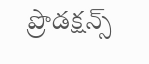ప్రొడక్షన్స్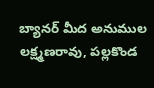బ్యానర్ మీద అనుముల లక్ష్మణరావు, పల్లకొండ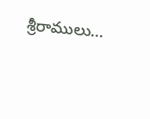శ్రీరాములు…